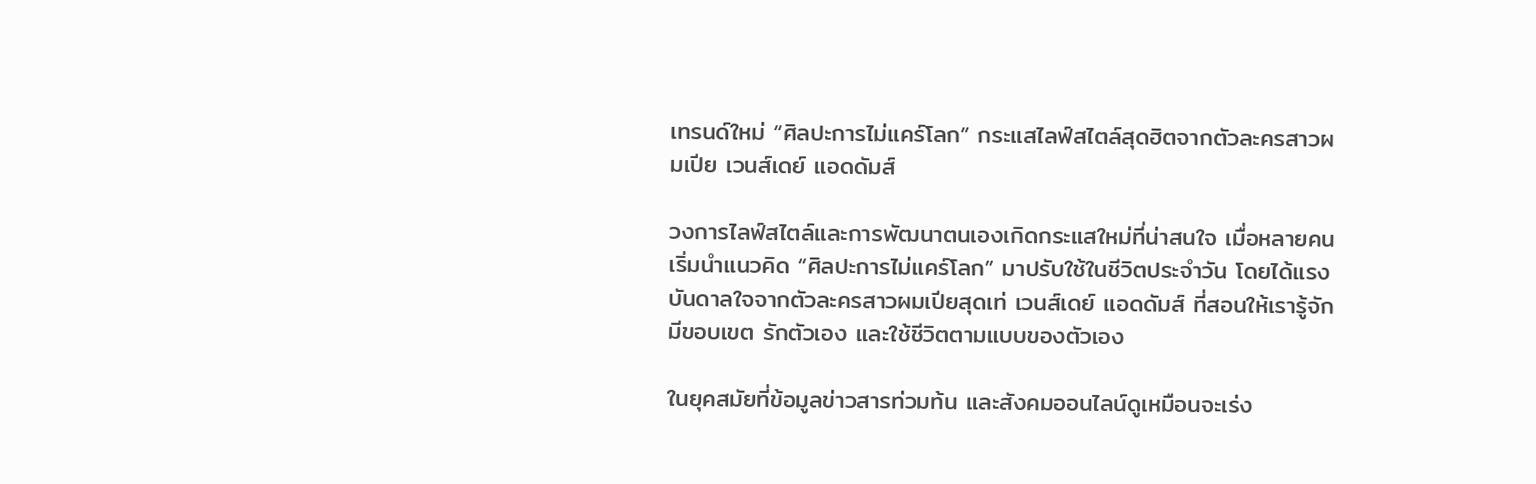เทรนด์ใหม่ “ศิลปะการไม่แคร์โลก” กระแสไลฟ์สไตล์สุดฮิตจากตัวละครสาวผมเปีย เวนส์เดย์ แอดดัมส์

วงการไลฟ์สไตล์และการพัฒนาตนเองเกิดกระแสใหม่ที่น่าสนใจ เมื่อหลายคนเริ่มนำแนวคิด “ศิลปะการไม่แคร์โลก” มาปรับใช้ในชีวิตประจำวัน โดยได้แรงบันดาลใจจากตัวละครสาวผมเปียสุดเท่ เวนส์เดย์ แอดดัมส์ ที่สอนให้เรารู้จักมีขอบเขต รักตัวเอง และใช้ชีวิตตามแบบของตัวเอง

ในยุคสมัยที่ข้อมูลข่าวสารท่วมท้น และสังคมออนไลน์ดูเหมือนจะเร่ง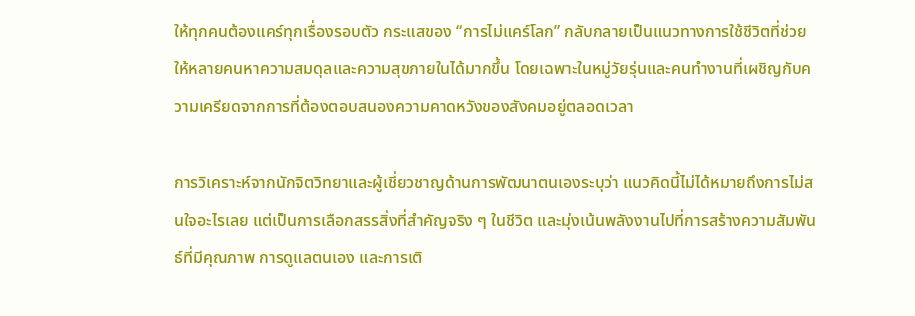ให้ทุกคนต้องแคร์ทุกเรื่องรอบตัว กระแสของ “การไม่แคร์โลก” กลับกลายเป็นแนวทางการใช้ชีวิตที่ช่วยให้หลายคนหาความสมดุลและความสุขภายในได้มากขึ้น โดยเฉพาะในหมู่วัยรุ่นและคนทำงานที่เผชิญกับความเครียดจากการที่ต้องตอบสนองความคาดหวังของสังคมอยู่ตลอดเวลา

การวิเคราะห์จากนักจิตวิทยาและผู้เชี่ยวชาญด้านการพัฒนาตนเองระบุว่า แนวคิดนี้ไม่ได้หมายถึงการไม่สนใจอะไรเลย แต่เป็นการเลือกสรรสิ่งที่สำคัญจริง ๆ ในชีวิต และมุ่งเน้นพลังงานไปที่การสร้างความสัมพันธ์ที่มีคุณภาพ การดูแลตนเอง และการเติ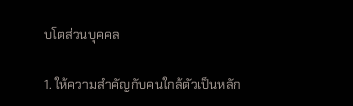บโตส่วนบุคคล

1. ให้ความสำคัญกับคนใกล้ตัวเป็นหลัก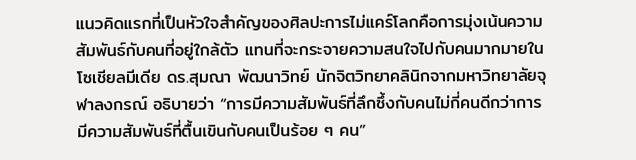แนวคิดแรกที่เป็นหัวใจสำคัญของศิลปะการไม่แคร์โลกคือการมุ่งเน้นความสัมพันธ์กับคนที่อยู่ใกล้ตัว แทนที่จะกระจายความสนใจไปกับคนมากมายในโซเชียลมีเดีย ดร.สุมณา พัฒนาวิทย์ นักจิตวิทยาคลินิกจากมหาวิทยาลัยจุฬาลงกรณ์ อธิบายว่า “การมีความสัมพันธ์ที่ลึกซึ้งกับคนไม่กี่คนดีกว่าการมีความสัมพันธ์ที่ตื้นเขินกับคนเป็นร้อย ๆ คน”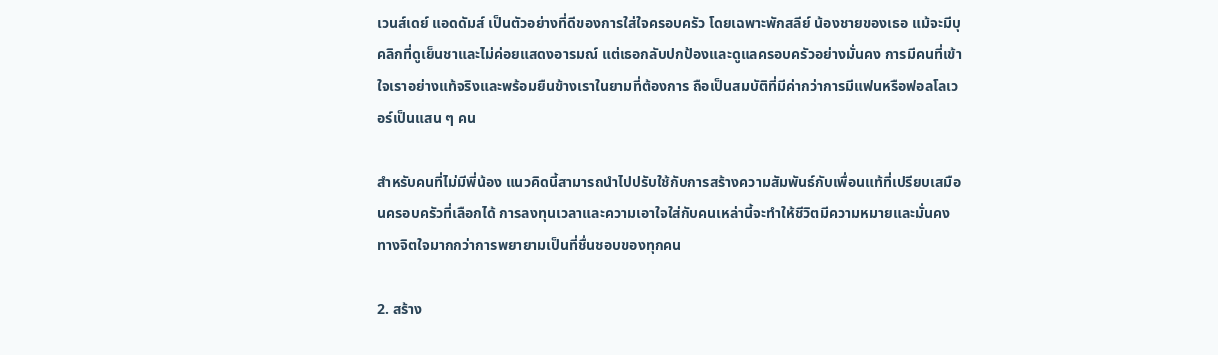เวนส์เดย์ แอดดัมส์ เป็นตัวอย่างที่ดีของการใส่ใจครอบครัว โดยเฉพาะพักสลีย์ น้องชายของเธอ แม้จะมีบุคลิกที่ดูเย็นชาและไม่ค่อยแสดงอารมณ์ แต่เธอกลับปกป้องและดูแลครอบครัวอย่างมั่นคง การมีคนที่เข้าใจเราอย่างแท้จริงและพร้อมยืนข้างเราในยามที่ต้องการ ถือเป็นสมบัติที่มีค่ากว่าการมีแฟนหรือฟอลโลเวอร์เป็นแสน ๆ คน

สำหรับคนที่ไม่มีพี่น้อง แนวคิดนี้สามารถนำไปปรับใช้กับการสร้างความสัมพันธ์กับเพื่อนแท้ที่เปรียบเสมือนครอบครัวที่เลือกได้ การลงทุนเวลาและความเอาใจใส่กับคนเหล่านี้จะทำให้ชีวิตมีความหมายและมั่นคงทางจิตใจมากกว่าการพยายามเป็นที่ชื่นชอบของทุกคน

2. สร้าง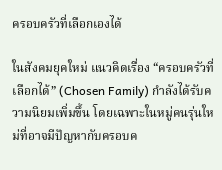ครอบครัวที่เลือกเองได้

ในสังคมยุคใหม่ แนวคิดเรื่อง “ครอบครัวที่เลือกได้” (Chosen Family) กำลังได้รับความนิยมเพิ่มขึ้น โดยเฉพาะในหมู่คนรุ่นใหม่ที่อาจมีปัญหากับครอบค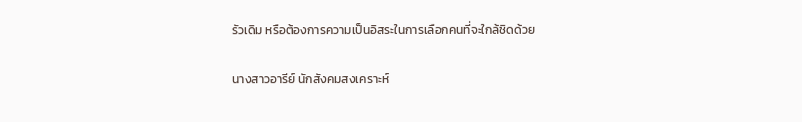รัวเดิม หรือต้องการความเป็นอิสระในการเลือกคนที่จะใกล้ชิดด้วย

นางสาวอารีย์ นักสังคมสงเคราะห์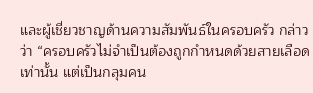และผู้เชี่ยวชาญด้านความสัมพันธ์ในครอบครัว กล่าวว่า “ครอบครัวไม่จำเป็นต้องถูกกำหนดด้วยสายเลือดเท่านั้น แต่เป็นกลุมคน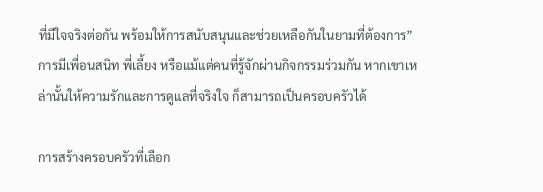ที่มีใจจริงต่อกัน พร้อมให้การสนับสนุนและช่วยเหลือกันในยามที่ต้องการ” การมีเพื่อนสนิท พี่เลี้ยง หรือแม้แต่คนที่รู้จักผ่านกิจกรรมร่วมกัน หากเขาเหล่านั้นให้ความรักและการดูแลที่จริงใจ ก็สามารถเป็นครอบครัวได้

การสร้างครอบครัวที่เลือก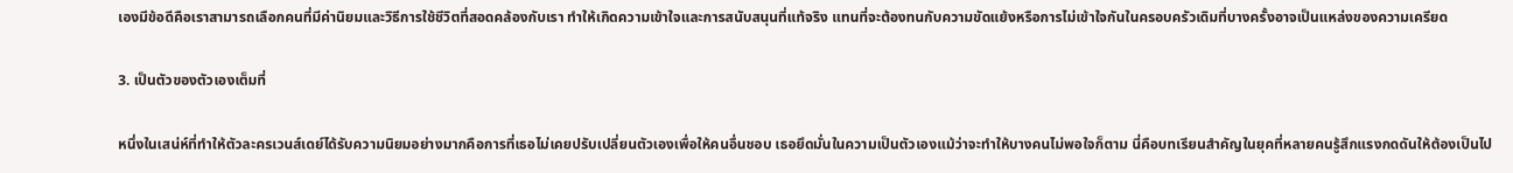เองมีข้อดีคือเราสามารถเลือกคนที่มีค่านิยมและวิธีการใช้ชีวิตที่สอดคล้องกับเรา ทำให้เกิดความเข้าใจและการสนับสนุนที่แท้จริง แทนที่จะต้องทนกับความขัดแย้งหรือการไม่เข้าใจกันในครอบครัวเดิมที่บางครั้งอาจเป็นแหล่งของความเครียด

3. เป็นตัวของตัวเองเต็มที่

หนึ่งในเสน่ห์ที่ทำให้ตัวละครเวนส์เดย์ได้รับความนิยมอย่างมากคือการที่เธอไม่เคยปรับเปลี่ยนตัวเองเพื่อให้คนอื่นชอบ เธอยึดมั่นในความเป็นตัวเองแม้ว่าจะทำให้บางคนไม่พอใจก็ตาม นี่คือบทเรียนสำคัญในยุคที่หลายคนรู้สึกแรงกดดันให้ต้องเป็นไป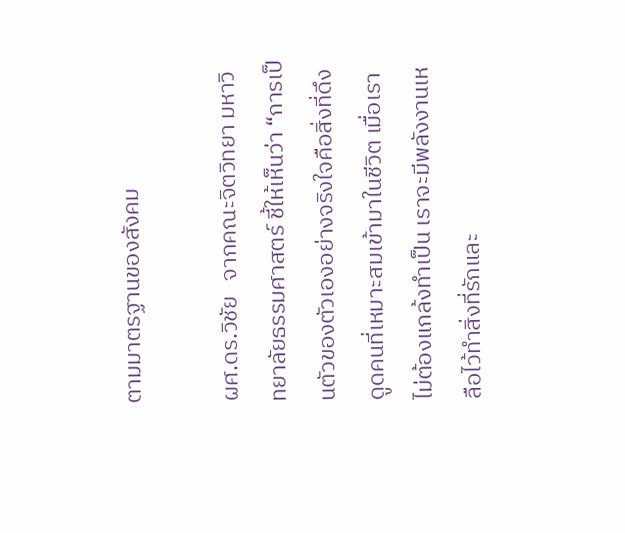ตามมาตรฐานของสังคม

ผศ.ดร.วิชัย   จากคณะจิตวิทยา มหาวิทยาลัยธรรมศาสตร์ ชี้ให้เห็นว่า “การเป็นตัวของตัวเองอย่างจริงใจคือสิ่งที่ดึงดูดคนที่เหมาะสมเข้ามาในชีวิต เมื่อเราไม่ต้องแกล้งทำเป็น เราจะมีพลังงานเหลือไว้ทำสิ่งที่รักและ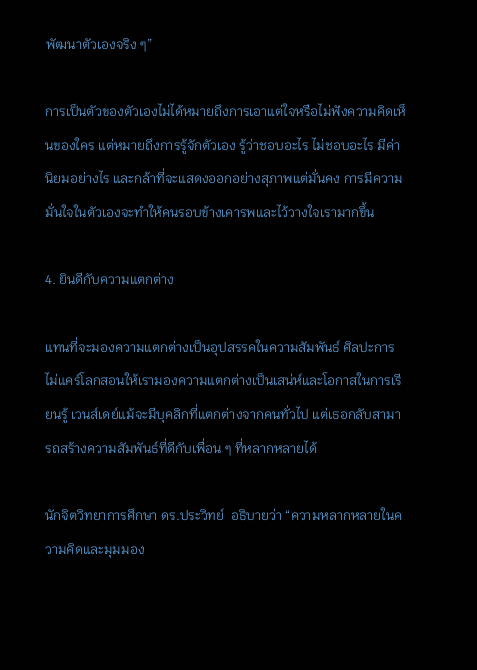พัฒนาตัวเองจริง ๆ”

การเป็นตัวของตัวเองไม่ได้หมายถึงการเอาแต่ใจหรือไม่ฟังความคิดเห็นของใคร แต่หมายถึงการรู้จักตัวเอง รู้ว่าชอบอะไร ไม่ชอบอะไร มีค่านิยมอย่างไร และกล้าที่จะแสดงออกอย่างสุภาพแต่มั่นคง การมีความมั่นใจในตัวเองจะทำให้คนรอบข้างเคารพและไว้วางใจเรามากขึ้น

4. ยินดีกับความแตกต่าง

แทนที่จะมองความแตกต่างเป็นอุปสรรคในความสัมพันธ์ ศิลปะการไม่แคร์โลกสอนให้เรามองความแตกต่างเป็นเสน่ห์และโอกาสในการเรียนรู้ เวนส์เดย์แม้จะมีบุคลิกที่แตกต่างจากคนทั่วไป แต่เธอกลับสามารถสร้างความสัมพันธ์ที่ดีกับเพื่อน ๆ ที่หลากหลายได้

นักจิตวิทยาการศึกษา ดร.ประวิทย์  อธิบายว่า “ความหลากหลายในความคิดและมุมมอง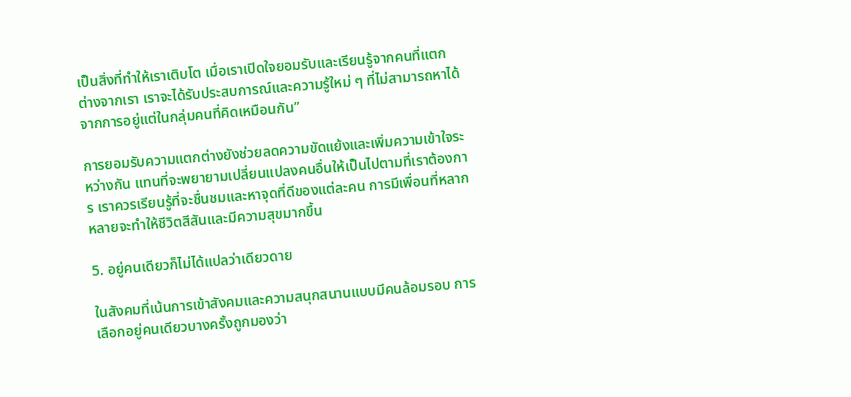เป็นสิ่งที่ทำให้เราเติบโต เมื่อเราเปิดใจยอมรับและเรียนรู้จากคนที่แตกต่างจากเรา เราจะได้รับประสบการณ์และความรู้ใหม่ ๆ ที่ไม่สามารถหาได้จากการอยู่แต่ในกลุ่มคนที่คิดเหมือนกัน”

การยอมรับความแตกต่างยังช่วยลดความขัดแย้งและเพิ่มความเข้าใจระหว่างกัน แทนที่จะพยายามเปลี่ยนแปลงคนอื่นให้เป็นไปตามที่เราต้องการ เราควรเรียนรู้ที่จะชื่นชมและหาจุดที่ดีของแต่ละคน การมีเพื่อนที่หลากหลายจะทำให้ชีวิตสีสันและมีความสุขมากขึ้น

5. อยู่คนเดียวก็ไม่ได้แปลว่าเดียวดาย

ในสังคมที่เน้นการเข้าสังคมและความสนุกสนานแบบมีคนล้อมรอบ การเลือกอยู่คนเดียวบางครั้งถูกมองว่า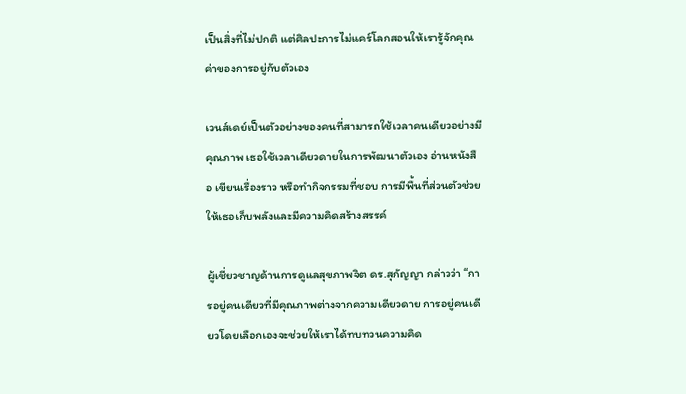เป็นสิ่งที่ไม่ปกติ แต่ศิลปะการไม่แคร์โลกสอนให้เรารู้จักคุณค่าของการอยู่กับตัวเอง

เวนส์เดย์เป็นตัวอย่างของคนที่สามารถใช้เวลาคนเดียวอย่างมีคุณภาพ เธอใช้เวลาเดียวดายในการพัฒนาตัวเอง อ่านหนังสือ เขียนเรื่องราว หรือทำกิจกรรมที่ชอบ การมีพื้นที่ส่วนตัวช่วยให้เธอเก็บพลังและมีความคิดสร้างสรรค์

ผู้เชี่ยวชาญด้านการดูแลสุขภาพจิต ดร.สุกัญญา กล่าวว่า “การอยู่คนเดียวที่มีคุณภาพต่างจากความเดียวดาย การอยู่คนเดียวโดยเลือกเองจะช่วยให้เราได้ทบทวนความคิด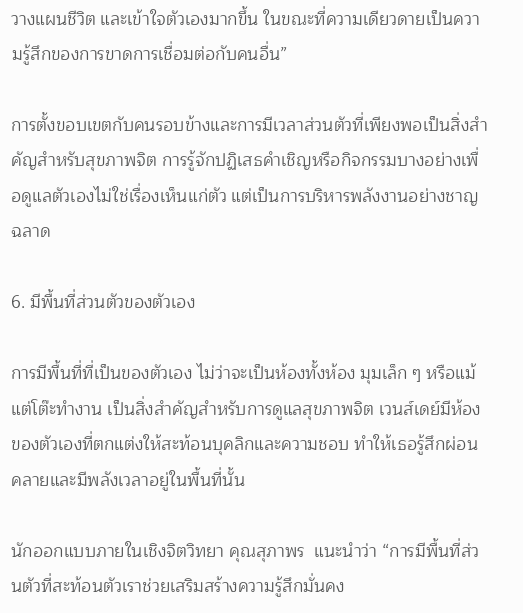วางแผนชีวิต และเข้าใจตัวเองมากขึ้น ในขณะที่ความเดียวดายเป็นความรู้สึกของการขาดการเชื่อมต่อกับคนอื่น”

การตั้งขอบเขตกับคนรอบข้างและการมีเวลาส่วนตัวที่เพียงพอเป็นสิ่งสำคัญสำหรับสุขภาพจิต การรู้จักปฏิเสธคำเชิญหรือกิจกรรมบางอย่างเพื่อดูแลตัวเองไม่ใช่เรื่องเห็นแก่ตัว แต่เป็นการบริหารพลังงานอย่างชาญฉลาด

6. มีพื้นที่ส่วนตัวของตัวเอง

การมีพื้นที่ที่เป็นของตัวเอง ไม่ว่าจะเป็นห้องทั้งห้อง มุมเล็ก ๆ หรือแม้แต่โต๊ะทำงาน เป็นสิ่งสำคัญสำหรับการดูแลสุขภาพจิต เวนส์เดย์มีห้องของตัวเองที่ตกแต่งให้สะท้อนบุคลิกและความชอบ ทำให้เธอรู้สึกผ่อนคลายและมีพลังเวลาอยู่ในพื้นที่นั้น

นักออกแบบภายในเชิงจิตวิทยา คุณสุภาพร  แนะนำว่า “การมีพื้นที่ส่วนตัวที่สะท้อนตัวเราช่วยเสริมสร้างความรู้สึกมั่นคง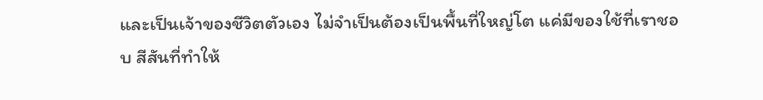และเป็นเจ้าของชีวิตตัวเอง ไม่จำเป็นต้องเป็นพื้นที่ใหญ่โต แค่มีของใช้ที่เราชอบ สีสันที่ทำให้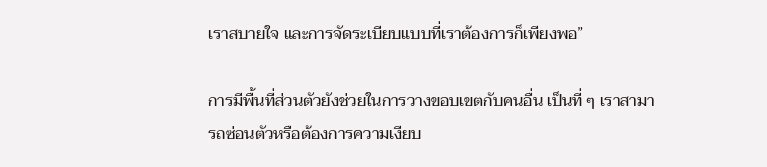เราสบายใจ และการจัดระเบียบแบบที่เราต้องการก็เพียงพอ”

การมีพื้นที่ส่วนตัวยังช่วยในการวางขอบเขตกับคนอื่น เป็นที่ ๆ เราสามารถซ่อนตัวหรือต้องการความเงียบ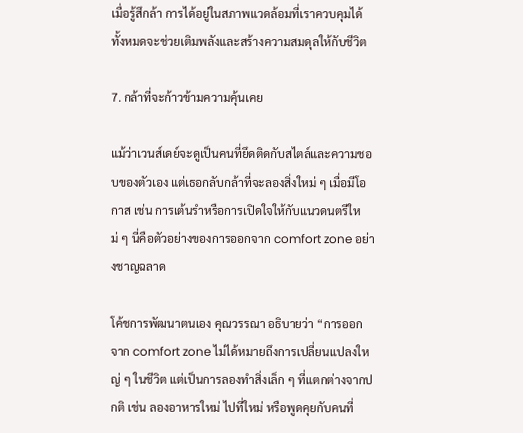เมื่อรู้สึกล้า การได้อยู่ในสภาพแวดล้อมที่เราควบคุมได้ทั้งหมดจะช่วยเติมพลังและสร้างความสมดุลให้กับชีวิต

7. กล้าที่จะก้าวข้ามความคุ้นเคย

แม้ว่าเวนส์เดย์จะดูเป็นคนที่ยึดติดกับสไตล์และความชอบของตัวเอง แต่เธอกลับกล้าที่จะลองสิ่งใหม่ ๆ เมื่อมีโอกาส เช่น การเต้นรำหรือการเปิดใจให้กับแนวดนตรีใหม่ ๆ นี่คือตัวอย่างของการออกจาก comfort zone อย่างชาญฉลาด

โค้ชการพัฒนาตนเอง คุณวรรณา อธิบายว่า “การออกจาก comfort zone ไม่ได้หมายถึงการเปลี่ยนแปลงใหญ่ ๆ ในชีวิต แต่เป็นการลองทำสิ่งเล็ก ๆ ที่แตกต่างจากปกติ เช่น ลองอาหารใหม่ ไปที่ใหม่ หรือพูดคุยกับคนที่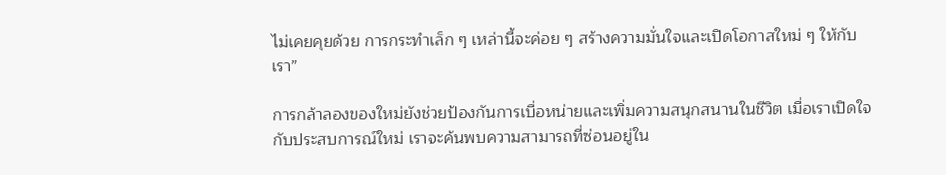ไม่เคยคุยด้วย การกระทำเล็ก ๆ เหล่านี้จะค่อย ๆ สร้างความมั่นใจและเปิดโอกาสใหม่ ๆ ให้กับเรา”

การกล้าลองของใหม่ยังช่วยป้องกันการเบื่อหน่ายและเพิ่มความสนุกสนานในชีวิต เมื่อเราเปิดใจกับประสบการณ์ใหม่ เราจะค้นพบความสามารถที่ซ่อนอยู่ใน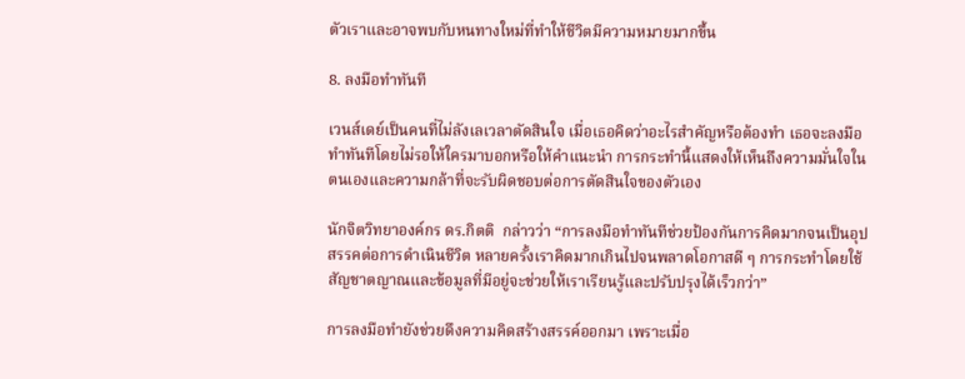ตัวเราและอาจพบกับหนทางใหม่ที่ทำให้ชีวิตมีความหมายมากขึ้น

8. ลงมือทำทันที

เวนส์เดย์เป็นคนที่ไม่ลังเลเวลาตัดสินใจ เมื่อเธอคิดว่าอะไรสำคัญหรือต้องทำ เธอจะลงมือทำทันทีโดยไม่รอให้ใครมาบอกหรือให้คำแนะนำ การกระทำนี้แสดงให้เห็นถึงความมั่นใจในตนเองและความกล้าที่จะรับผิดชอบต่อการตัดสินใจของตัวเอง

นักจิตวิทยาองค์กร ดร.กิตติ  กล่าวว่า “การลงมือทำทันทีช่วยป้องกันการคิดมากจนเป็นอุปสรรคต่อการดำเนินชีวิต หลายครั้งเราคิดมากเกินไปจนพลาดโอกาสดี ๆ การกระทำโดยใช้สัญชาตญาณและข้อมูลที่มีอยู่จะช่วยให้เราเรียนรู้และปรับปรุงได้เร็วกว่า”

การลงมือทำยังช่วยดึงความคิดสร้างสรรค์ออกมา เพราะเมื่อ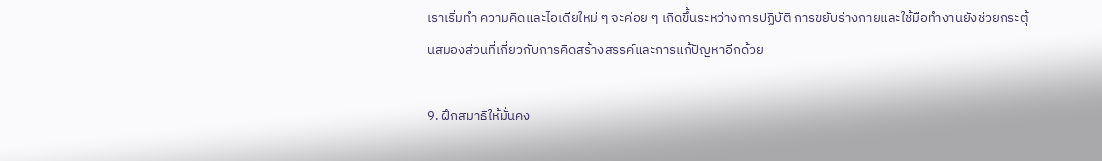เราเริ่มทำ ความคิดและไอเดียใหม่ ๆ จะค่อย ๆ เกิดขึ้นระหว่างการปฏิบัติ การขยับร่างกายและใช้มือทำงานยังช่วยกระตุ้นสมองส่วนที่เกี่ยวกับการคิดสร้างสรรค์และการแก้ปัญหาอีกด้วย

9. ฝึกสมาธิให้มั่นคง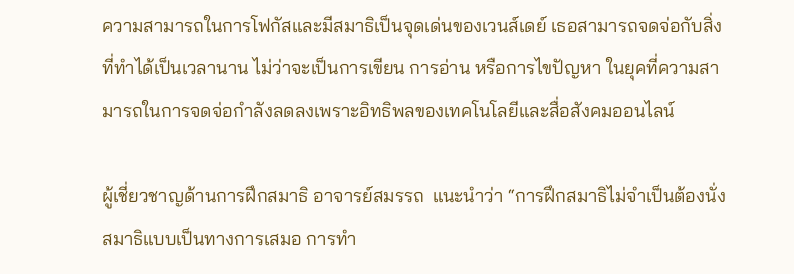ความสามารถในการโฟกัสและมีสมาธิเป็นจุดเด่นของเวนส์เดย์ เธอสามารถจดจ่อกับสิ่งที่ทำได้เป็นเวลานาน ไม่ว่าจะเป็นการเขียน การอ่าน หรือการไขปัญหา ในยุคที่ความสามารถในการจดจ่อกำลังลดลงเพราะอิทธิพลของเทคโนโลยีและสื่อสังคมออนไลน์

ผู้เชี่ยวชาญด้านการฝึกสมาธิ อาจารย์สมรรถ  แนะนำว่า “การฝึกสมาธิไม่จำเป็นต้องนั่งสมาธิแบบเป็นทางการเสมอ การทำ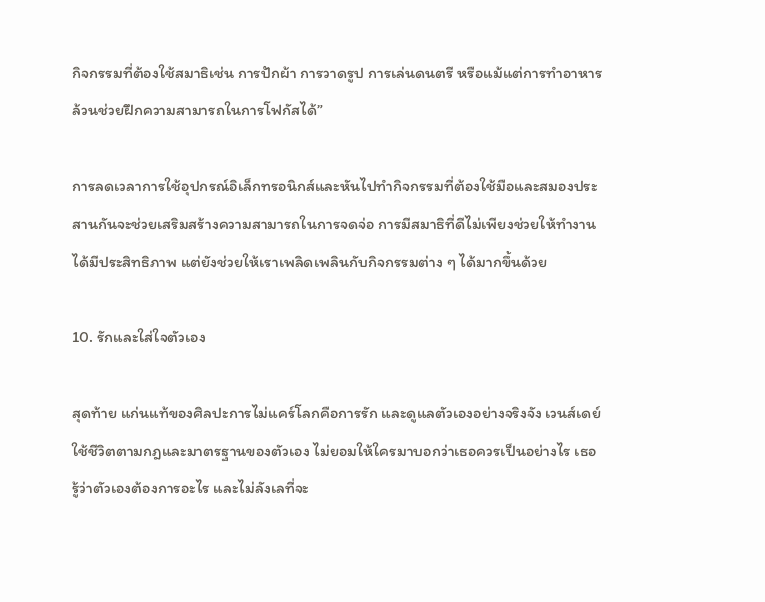กิจกรรมที่ต้องใช้สมาธิเช่น การปักผ้า การวาดรูป การเล่นดนตรี หรือแม้แต่การทำอาหาร ล้วนช่วยฝึกความสามารถในการโฟกัสได้”

การลดเวลาการใช้อุปกรณ์อิเล็กทรอนิกส์และหันไปทำกิจกรรมที่ต้องใช้มือและสมองประสานกันจะช่วยเสริมสร้างความสามารถในการจดจ่อ การมีสมาธิที่ดีไม่เพียงช่วยให้ทำงานได้มีประสิทธิภาพ แต่ยังช่วยให้เราเพลิดเพลินกับกิจกรรมต่าง ๆ ได้มากขึ้นด้วย

10. รักและใส่ใจตัวเอง

สุดท้าย แก่นแท้ของศิลปะการไม่แคร์โลกคือการรัก และดูแลตัวเองอย่างจริงจัง เวนส์เดย์ใช้ชีวิตตามกฎและมาตรฐานของตัวเอง ไม่ยอมให้ใครมาบอกว่าเธอควรเป็นอย่างไร เธอรู้ว่าตัวเองต้องการอะไร และไม่ลังเลที่จะ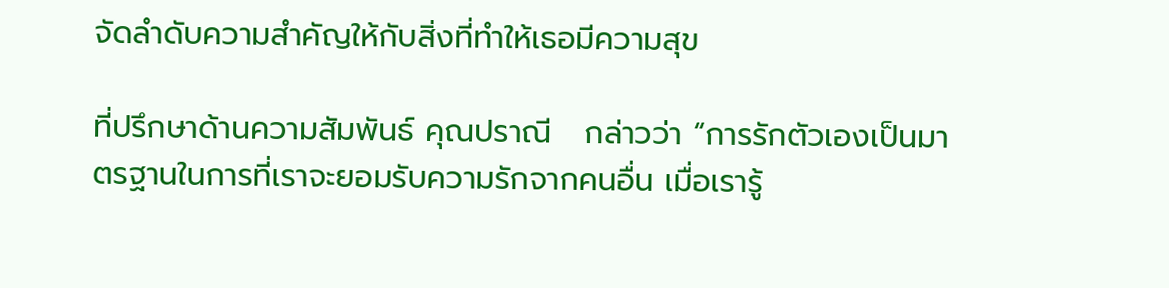จัดลำดับความสำคัญให้กับสิ่งที่ทำให้เธอมีความสุข

ที่ปรึกษาด้านความสัมพันธ์ คุณปราณี   กล่าวว่า “การรักตัวเองเป็นมาตรฐานในการที่เราจะยอมรับความรักจากคนอื่น เมื่อเรารู้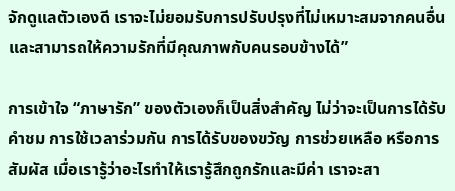จักดูแลตัวเองดี เราจะไม่ยอมรับการปรับปรุงที่ไม่เหมาะสมจากคนอื่น และสามารถให้ความรักที่มีคุณภาพกับคนรอบข้างได้”

การเข้าใจ “ภาษารัก” ของตัวเองก็เป็นสิ่งสำคัญ ไม่ว่าจะเป็นการได้รับคำชม การใช้เวลาร่วมกัน การได้รับของขวัญ การช่วยเหลือ หรือการสัมผัส เมื่อเรารู้ว่าอะไรทำให้เรารู้สึกถูกรักและมีค่า เราจะสา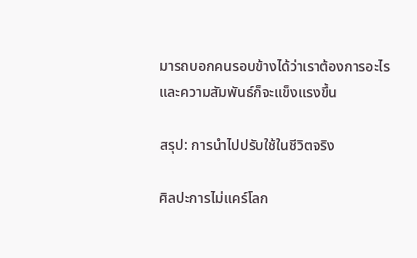มารถบอกคนรอบข้างได้ว่าเราต้องการอะไร และความสัมพันธ์ก็จะแข็งแรงขึ้น

สรุป: การนำไปปรับใช้ในชีวิตจริง

ศิลปะการไม่แคร์โลก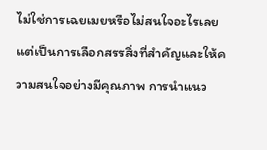ไม่ใช่การเฉยเมยหรือไม่สนใจอะไรเลย แต่เป็นการเลือกสรรสิ่งที่สำคัญและให้ความสนใจอย่างมีคุณภาพ การนำแนว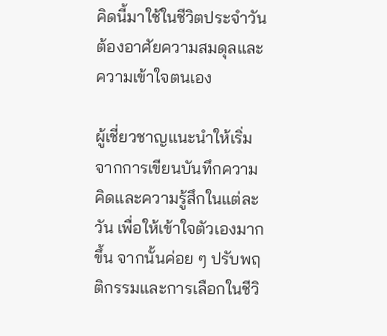คิดนี้มาใช้ในชีวิตประจำวันต้องอาศัยความสมดุลและความเข้าใจตนเอง

ผู้เชี่ยวชาญแนะนำให้เริ่มจากการเขียนบันทึกความคิดและความรู้สึกในแต่ละวัน เพื่อให้เข้าใจตัวเองมากขึ้น จากนั้นค่อย ๆ ปรับพฤติกรรมและการเลือกในชีวิ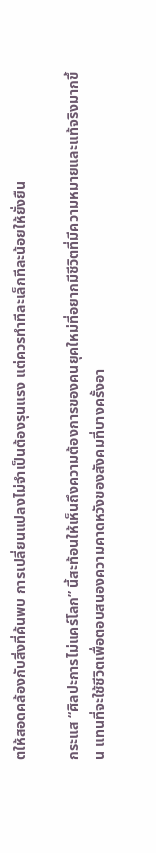ตให้สอดคล้องกับสิ่งที่ค้นพบ การเปลี่ยนแปลงไม่จำเป็นต้องรุนแรง แต่ควรทำทีละเล็กทีละน้อยให้ยั่งยืน

กระแส “ศิลปะการไม่แคร์โลก” นี้สะท้อนให้เห็นถึงความต้องการของคนยุคใหม่ที่อยากมีชีวิตที่มีความหมายและแท้จริงมากขึ้น แทนที่จะใช้ชีวิตเพื่อตอบสนองความคาดหวังของสังคมที่บางครั้งอา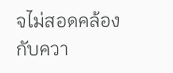จไม่สอดคล้องกับควา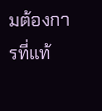มต้องการที่แท้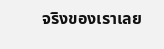จริงของเราเลย